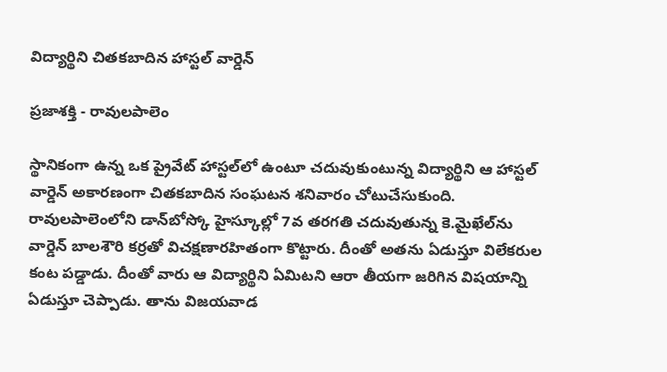విద్యార్థిని చితకబాదిన హాస్టల్‌ వార్డెన్‌

ప్రజాశక్తి - రావులపాలెం

స్థానికంగా ఉన్న ఒక ప్రైవేట్‌ హాస్టల్‌లో ఉంటూ చదువుకుంటున్న విద్యార్థిని ఆ హాస్టల్‌ వార్డెన్‌ అకారణంగా చితకబాదిన సంఘటన శనివారం చోటుచేసుకుంది. రావులపాలెంలోని డాన్‌బోస్కో హైస్కూల్లో 7వ తరగతి చదువుతున్న కె.మైఖేల్‌ను వార్డెన్‌ బాలశౌరి కర్రతో విచక్షణారహితంగా కొట్టారు. దీంతో అతను ఏడుస్తూ విలేకరుల కంట పడ్డాడు. దీంతో వారు ఆ విద్యార్థిని ఏమిటని ఆరా తీయగా జరిగిన విషయాన్ని ఏడుస్తూ చెప్పాడు. తాను విజయవాడ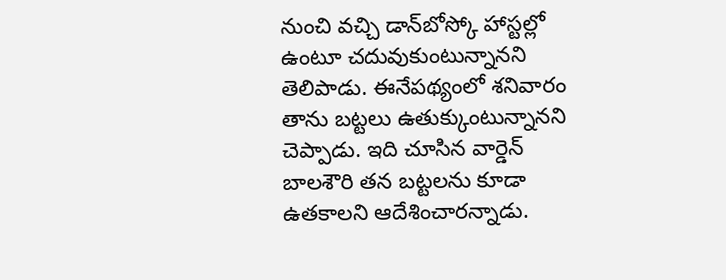నుంచి వచ్చి డాన్‌బోస్కో హాస్టల్లో ఉంటూ చదువుకుంటున్నానని తెలిపాడు. ఈనేపథ్యంలో శనివారం తాను బట్టలు ఉతుక్కుంటున్నానని చెప్పాడు. ఇది చూసిన వార్డెన్‌ బాలశౌరి తన బట్టలను కూడా ఉతకాలని ఆదేశించారన్నాడు.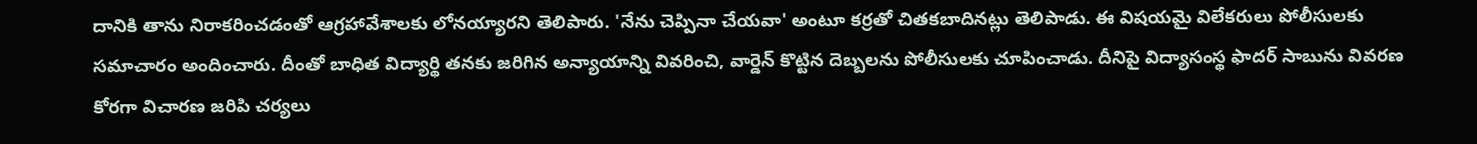దానికి తాను నిరాకరించడంతో ఆగ్రహావేశాలకు లోనయ్యారని తెలిపారు. 'నేను చెప్పినా చేయవా' అంటూ కర్రతో చితకబాదినట్లు తెలిపాడు. ఈ విషయమై విలేకరులు పోలీసులకు సమాచారం అందించారు. దీంతో బాధిత విద్యార్థి తనకు జరిగిన అన్యాయాన్ని వివరించి, వార్డెన్‌ కొట్టిన దెబ్బలను పోలీసులకు చూపించాడు. దీనిపై విద్యాసంస్థ ఫాదర్‌ సాబును వివరణ కోరగా విచారణ జరిపి చర్యలు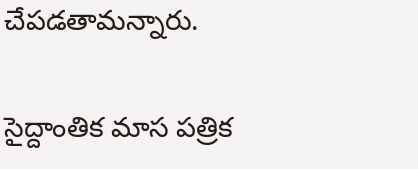చేపడతామన్నారు.

సైద్దాంతిక మాస పత్రిక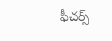ఫీచర్స్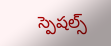స్పెషల్స్